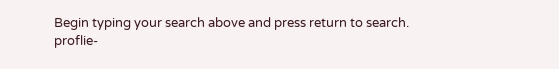Begin typing your search above and press return to search.
proflie-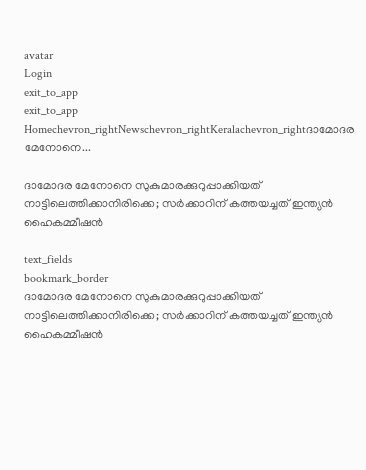avatar
Login
exit_to_app
exit_to_app
Homechevron_rightNewschevron_rightKeralachevron_rightദാമോദര മേനോനെ...

ദാമോദര മേനോനെ സുകുമാരക്കുറുപ്പാക്കിയത് നാട്ടിലെത്തിക്കാനിരിക്കെ; സർക്കാറിന് കത്തയച്ചത് ഇന്ത്യന്‍ ഹൈകമ്മീഷന്‍

text_fields
bookmark_border
ദാമോദര മേനോനെ സുകുമാരക്കുറുപ്പാക്കിയത് നാട്ടിലെത്തിക്കാനിരിക്കെ; സർക്കാറിന് കത്തയച്ചത് ഇന്ത്യന്‍ ഹൈകമ്മീഷന്‍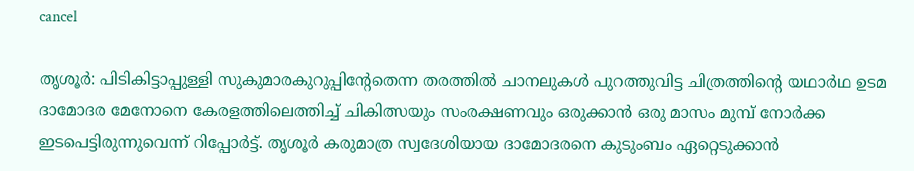cancel

തൃശൂർ: പിടികിട്ടാപ്പുള്ളി സുകുമാരകുറുപ്പിന്‍റേതെന്ന തരത്തിൽ ചാനലുകൾ പുറത്തുവിട്ട ചിത്രത്തിന്‍റെ യഥാർഥ ഉടമ ദാമോദര മേനോനെ കേരളത്തിലെത്തിച്ച് ചികിത്സയും സംരക്ഷണവും ഒരുക്കാന്‍ ഒരു മാസം മുമ്പ് നോർക്ക ഇടപെട്ടിരുന്നുവെന്ന് റിപ്പോർട്ട്. തൃശൂർ കരുമാത്ര സ്വദേശിയായ ദാമോദരനെ കുടുംബം ഏറ്റെടുക്കാന്‍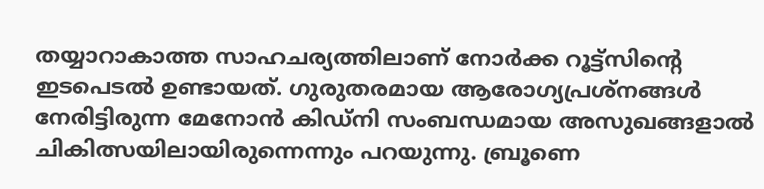തയ്യാറാകാത്ത സാഹചര്യത്തിലാണ് നോർക്ക റൂട്ട്സിന്‍റെ ഇടപെടൽ ഉണ്ടായത്. ഗുരുതരമായ ആരോഗ്യപ്രശ്നങ്ങൾ നേരിട്ടിരുന്ന മേനോന്‍ കിഡ്നി സംബന്ധമായ അസുഖങ്ങളാൽ ചികിത്സയിലായിരുന്നെന്നും പറയുന്നു. ബ്രൂണെ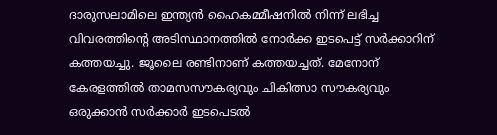ദാരുസലാമിലെ ഇന്ത‍്യന്‍ ഹൈകമ്മീഷനിൽ നിന്ന് ലഭിച്ച വിവരത്തിന്‍റെ അടിസ്ഥാനത്തിൽ നോർക്ക ഇടപെട്ട് സർക്കാറിന് കത്തയച്ചു. ജൂലൈ രണ്ടിനാണ് കത്തയച്ചത്. മേനോന് കേരളത്തിൽ താമസസൗകര്യവും ചികിത്സാ സൗകര്യവും ഒരുക്കാൻ സർക്കാർ ഇടപെടൽ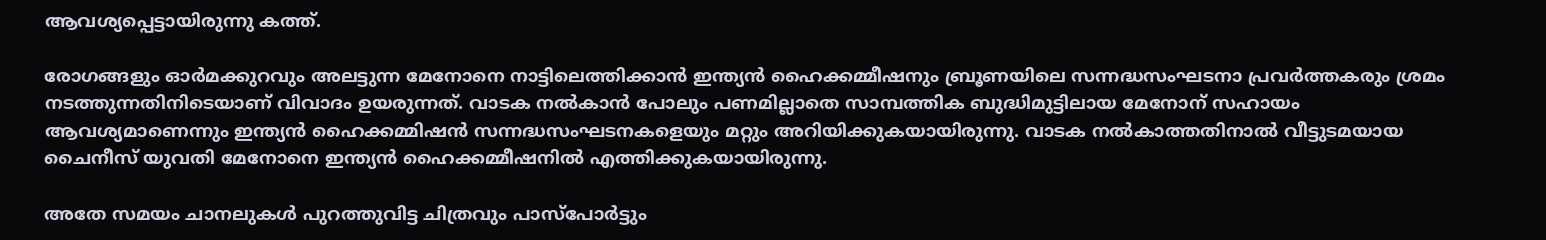ആവശ്യപ്പെട്ടായിരുന്നു കത്ത്.

രോഗങ്ങളും ഓർമക്കുറവും അലട്ടുന്ന മേനോനെ നാട്ടിലെത്തിക്കാൻ ഇന്ത്യൻ ഹൈക്കമ്മീഷനും ബ്രൂണയിലെ സന്നദ്ധസംഘടനാ പ്രവർത്തകരും ശ്രമം നടത്തുന്നതിനിടെയാണ് വിവാദം ഉയരുന്നത്. വാടക നൽകാൻ പോലും പണമില്ലാതെ സാമ്പത്തിക ബുദ്ധിമുട്ടിലായ മേനോന് സഹായം ആവശ്യമാണെന്നും ഇന്ത്യൻ ഹൈക്കമ്മിഷൻ സന്നദ്ധസംഘടനകളെയും മറ്റും അറിയിക്കുകയായിരുന്നു. വാടക നൽകാത്തതിനാൽ വീട്ടുടമയായ ചൈനീസ് യുവതി മേനോനെ ഇന്ത്യൻ ഹൈക്കമ്മീഷനിൽ എത്തിക്കുക‍യായിരുന്നു.

അതേ സമയം ചാനലുകൾ പുറത്തുവിട്ട ചിത്രവും പാസ്പോർട്ടും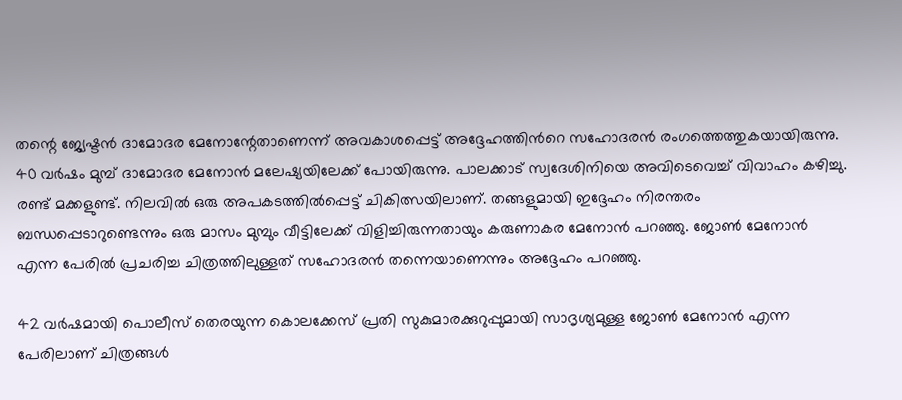തന്റെ ജ്യേഷ്ടൻ ദാമോദര മേനോന്റേതാണെന്ന് അവകാശപ്പെട്ട് അദ്ദേഹത്തിന്‍റെ സഹോദരൻ രംഗത്തെത്തുകയായിരുന്നു. 40 വർഷം മുമ്പ് ദാമോദര മേനോൻ മലേഷ്യയിലേക്ക് പോയിരുന്നു. പാലക്കാട് സ്വദേശിനിയെ അവിടെവെച്ച് വിവാഹം കഴിച്ചു. രണ്ട് മക്കളുണ്ട്. നിലവിൽ ഒരു അപകടത്തിൽപ്പെട്ട് ചികിത്സയിലാണ്. തങ്ങളുമായി ഇദ്ദേഹം നിരന്തരം ബന്ധപ്പെടാറുണ്ടെന്നും ഒരു മാസം മുമ്പും വീട്ടിലേക്ക് വിളിച്ചിരുന്നതായും കരുണാകര മേനോൻ പറഞ്ഞു. ജോൺ മേനോൻ എന്ന പേരിൽ പ്രചരിച്ച ചിത്രത്തിലുള്ളത് സഹോദരൻ തന്നെയാണെന്നും അദ്ദേഹം പറഞ്ഞു.

42 വർഷമായി പൊലീസ് തെരയുന്ന കൊലക്കേസ് പ്രതി സുകുമാരക്കുറുപ്പുമായി സാദൃശ്യമുള്ള ജോൺ മേനോൻ എന്ന പേരിലാണ് ചിത്രങ്ങൾ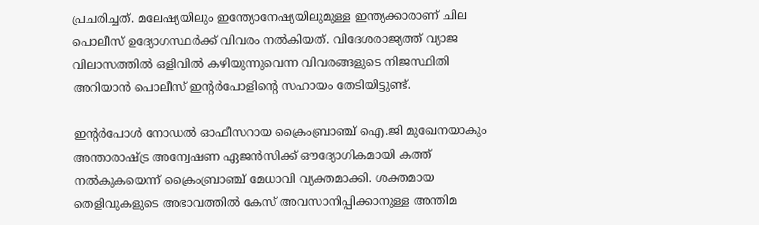പ്രചരിച്ചത്. മലേഷ്യയിലും ഇന്ത്യോനേഷ്യയിലുമുള്ള ഇന്ത്യക്കാരാണ് ചില പൊലീസ് ഉദ്യോഗസ്ഥർക്ക് വിവരം നൽകിയത്. വിദേശരാജ്യത്ത് വ്യാജ വിലാസത്തിൽ ഒളിവിൽ കഴിയുന്നുവെന്ന വിവരങ്ങളുടെ നിജസ്ഥിതി അറിയാൻ പൊലീസ് ഇന്റർപോളിന്റെ സഹായം തേടിയിട്ടുണ്ട്.

ഇന്റർപോൾ നോഡൽ ഓഫീസറായ ക്രൈംബ്രാഞ്ച് ഐ.ജി മുഖേനയാകും അന്താരാഷ്ട്ര അന്വേഷണ ഏജൻസിക്ക് ഔദ്യോഗികമായി കത്ത് നൽകുകയെന്ന് ക്രൈംബ്രാഞ്ച് മേധാവി വ്യക്തമാക്കി. ശക്തമായ തെളിവുകളുടെ അഭാവത്തിൽ കേസ് അവസാനിപ്പിക്കാനുള്ള അന്തിമ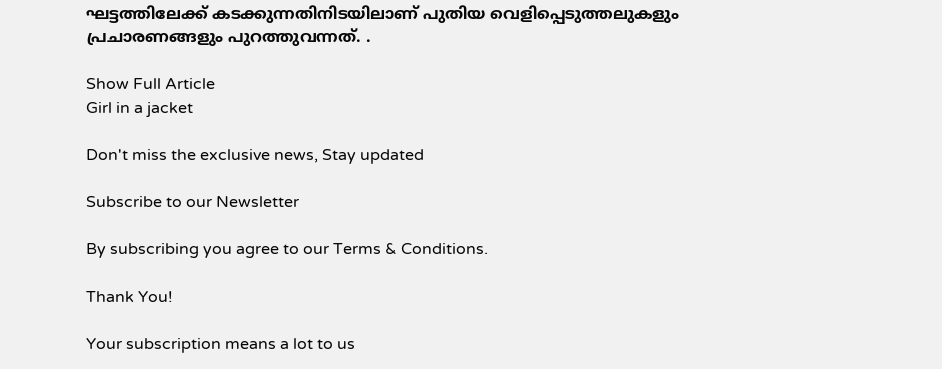ഘട്ടത്തിലേക്ക് കടക്കുന്നതിനിടയിലാണ് പുതിയ വെളിപ്പെടുത്തലുകളും പ്രചാരണങ്ങളും പുറത്തുവന്നത്. .

Show Full Article
Girl in a jacket

Don't miss the exclusive news, Stay updated

Subscribe to our Newsletter

By subscribing you agree to our Terms & Conditions.

Thank You!

Your subscription means a lot to us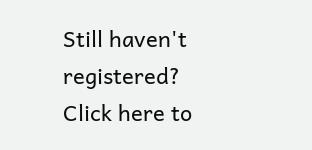Still haven't registered? Click here to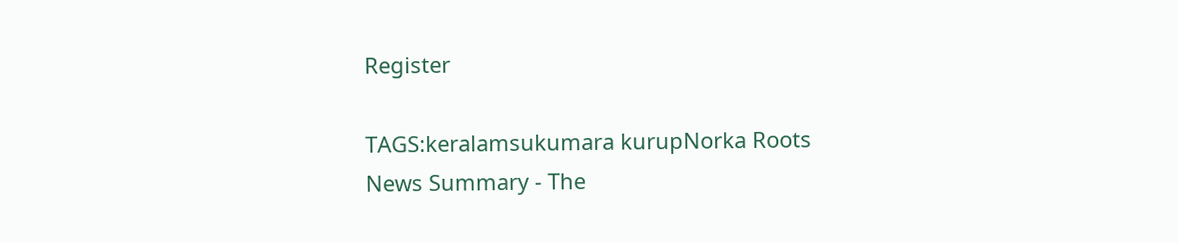Register

TAGS:keralamsukumara kurupNorka Roots
News Summary - The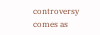controversy comes as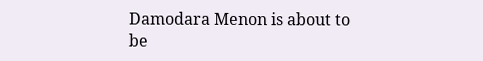Damodara Menon is about to be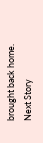brought back home.
Next Story